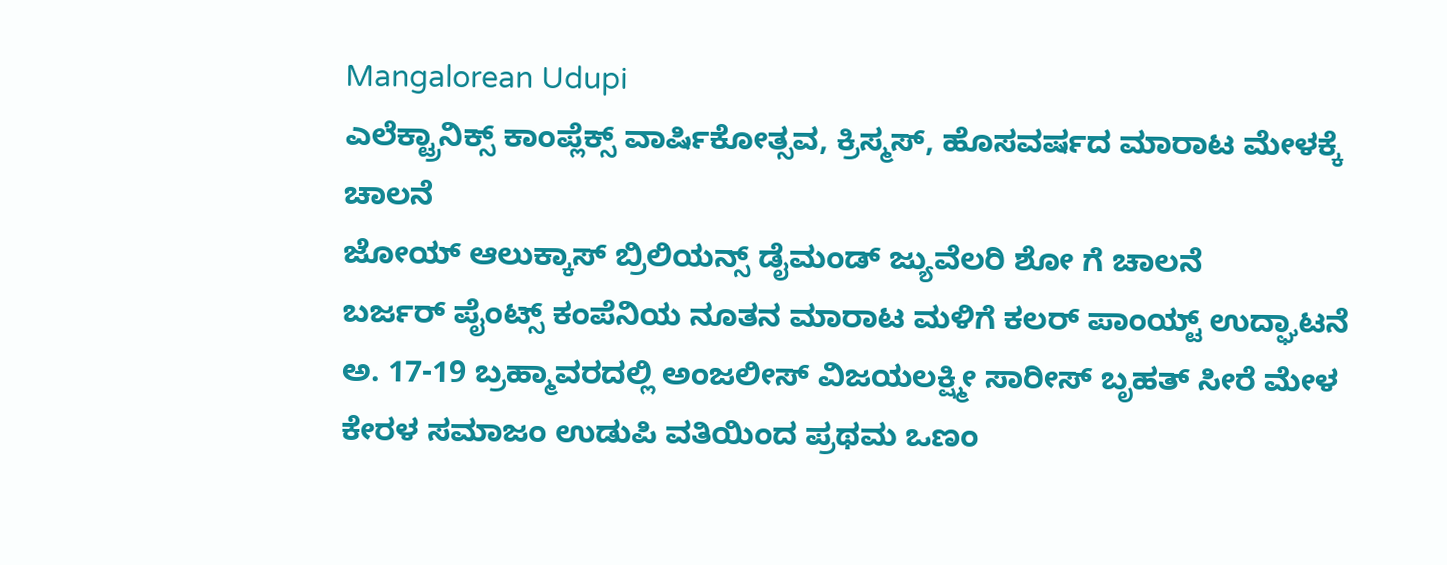Mangalorean Udupi
ಎಲೆಕ್ಟ್ರಾನಿಕ್ಸ್ ಕಾಂಪ್ಲೆಕ್ಸ್ ವಾರ್ಷಿಕೋತ್ಸವ, ಕ್ರಿಸ್ಮಸ್, ಹೊಸವರ್ಷದ ಮಾರಾಟ ಮೇಳಕ್ಕೆ ಚಾಲನೆ
ಜೋಯ್ ಆಲುಕ್ಕಾಸ್ ಬ್ರಿಲಿಯನ್ಸ್ ಡೈಮಂಡ್ ಜ್ಯುವೆಲರಿ ಶೋ ಗೆ ಚಾಲನೆ
ಬರ್ಜರ್ ಪೈಂಟ್ಸ್ ಕಂಪೆನಿಯ ನೂತನ ಮಾರಾಟ ಮಳಿಗೆ ಕಲರ್ ಪಾಂಯ್ಟ್ ಉದ್ಘಾಟನೆ
ಅ. 17-19 ಬ್ರಹ್ಮಾವರದಲ್ಲಿ ಅಂಜಲೀಸ್ ವಿಜಯಲಕ್ಷ್ಮೀ ಸಾರೀಸ್ ಬೃಹತ್ ಸೀರೆ ಮೇಳ
ಕೇರಳ ಸಮಾಜಂ ಉಡುಪಿ ವತಿಯಿಂದ ಪ್ರಥಮ ಒಣಂ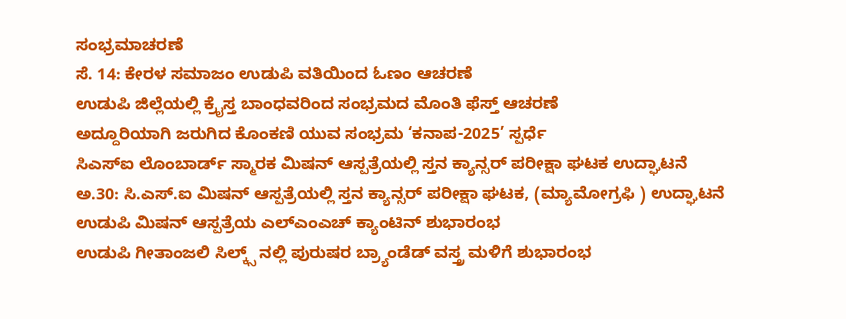ಸಂಭ್ರಮಾಚರಣೆ
ಸೆ. 14: ಕೇರಳ ಸಮಾಜಂ ಉಡುಪಿ ವತಿಯಿಂದ ಓಣಂ ಆಚರಣೆ
ಉಡುಪಿ ಜಿಲ್ಲೆಯಲ್ಲಿ ಕ್ರೈಸ್ತ ಬಾಂಧವರಿಂದ ಸಂಭ್ರಮದ ಮೊಂತಿ ಫೆಸ್ತ್ ಆಚರಣೆ
ಅದ್ದೂರಿಯಾಗಿ ಜರುಗಿದ ಕೊಂಕಣಿ ಯುವ ಸಂಭ್ರಮ ‘ಕನಾಪ-2025’ ಸ್ಪರ್ಧೆ
ಸಿಎಸ್ಐ ಲೊಂಬಾರ್ಡ್ ಸ್ಮಾರಕ ಮಿಷನ್ ಆಸ್ಪತ್ರೆಯಲ್ಲಿ ಸ್ತನ ಕ್ಯಾನ್ಸರ್ ಪರೀಕ್ಷಾ ಘಟಕ ಉದ್ಘಾಟನೆ
ಅ.30: ಸಿ.ಎಸ್.ಐ ಮಿಷನ್ ಆಸ್ಪತ್ರೆಯಲ್ಲಿ ಸ್ತನ ಕ್ಯಾನ್ಸರ್ ಪರೀಕ್ಷಾ ಘಟಕ, (ಮ್ಯಾಮೋಗ್ರಫಿ ) ಉದ್ಘಾಟನೆ
ಉಡುಪಿ ಮಿಷನ್ ಆಸ್ಪತ್ರೆಯ ಎಲ್ಎಂಎಚ್ ಕ್ಯಾಂಟಿನ್ ಶುಭಾರಂಭ
ಉಡುಪಿ ಗೀತಾಂಜಲಿ ಸಿಲ್ಕ್ಸ್ ನಲ್ಲಿ ಪುರುಷರ ಬ್ರ್ಯಾಂಡೆಡ್ ವಸ್ತ್ರ ಮಳಿಗೆ ಶುಭಾರಂಭ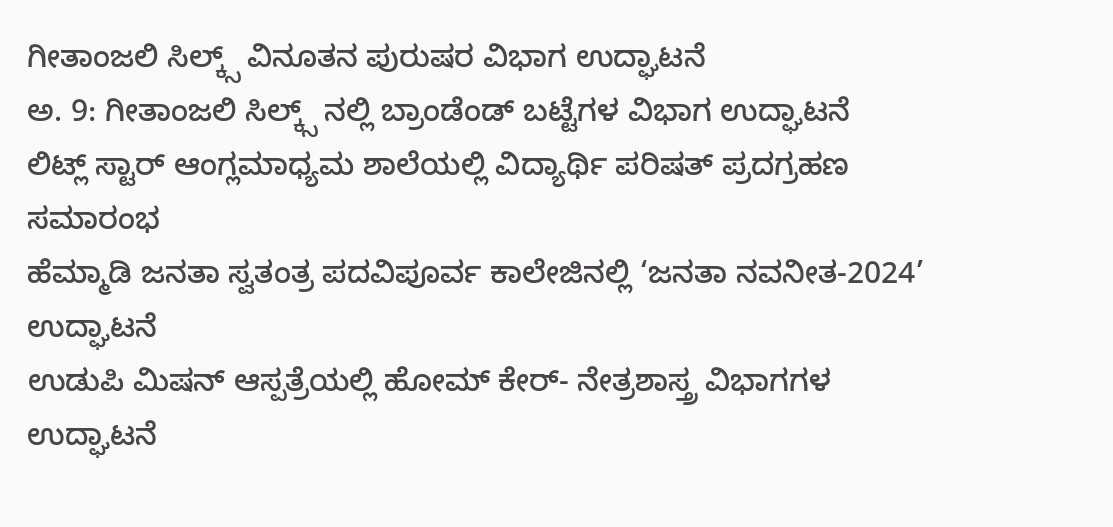ಗೀತಾಂಜಲಿ ಸಿಲ್ಕ್ಸ್ ವಿನೂತನ ಪುರುಷರ ವಿಭಾಗ ಉದ್ಘಾಟನೆ
ಅ. 9: ಗೀತಾಂಜಲಿ ಸಿಲ್ಕ್ಸ್ ನಲ್ಲಿ ಬ್ರಾಂಡೆಂಡ್ ಬಟ್ಟೆಗಳ ವಿಭಾಗ ಉದ್ಘಾಟನೆ
ಲಿಟ್ಲ್ ಸ್ಟಾರ್ ಆಂಗ್ಲಮಾಧ್ಯಮ ಶಾಲೆಯಲ್ಲಿ ವಿದ್ಯಾರ್ಥಿ ಪರಿಷತ್ ಪ್ರದಗ್ರಹಣ ಸಮಾರಂಭ
ಹೆಮ್ಮಾಡಿ ಜನತಾ ಸ್ವತಂತ್ರ ಪದವಿಪೂರ್ವ ಕಾಲೇಜಿನಲ್ಲಿ ‘ಜನತಾ ನವನೀತ-2024’ ಉದ್ಘಾಟನೆ
ಉಡುಪಿ ಮಿಷನ್ ಆಸ್ಪತ್ರೆಯಲ್ಲಿ ಹೋಮ್ ಕೇರ್- ನೇತ್ರಶಾಸ್ತ್ರ ವಿಭಾಗಗಳ ಉದ್ಘಾಟನೆ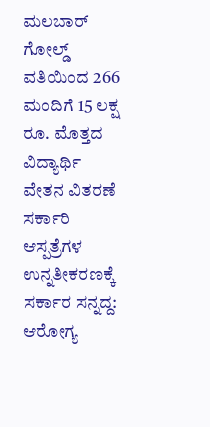ಮಲಬಾರ್ ಗೋಲ್ಡ್ ವತಿಯಿಂದ 266 ಮಂದಿಗೆ 15 ಲಕ್ಷ ರೂ. ಮೊತ್ತದ ವಿದ್ಯಾರ್ಥಿ ವೇತನ ವಿತರಣೆ
ಸರ್ಕಾರಿ ಆಸ್ಪತ್ರೆಗಳ ಉನ್ನತೀಕರಣಕ್ಕೆ ಸರ್ಕಾರ ಸನ್ನದ್ದ: ಆರೋಗ್ಯ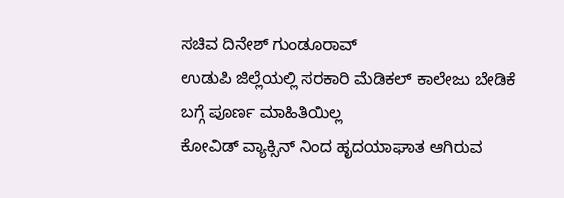ಸಚಿವ ದಿನೇಶ್ ಗುಂಡೂರಾವ್
ಉಡುಪಿ ಜಿಲ್ಲೆಯಲ್ಲಿ ಸರಕಾರಿ ಮೆಡಿಕಲ್ ಕಾಲೇಜು ಬೇಡಿಕೆ ಬಗ್ಗೆ ಪೂರ್ಣ ಮಾಹಿತಿಯಿಲ್ಲ
ಕೋವಿಡ್ ವ್ಯಾಕ್ಸಿನ್ ನಿಂದ ಹೃದಯಾಘಾತ ಆಗಿರುವ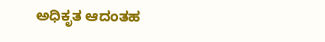ಅಧಿಕೃತ ಆದಂತಹ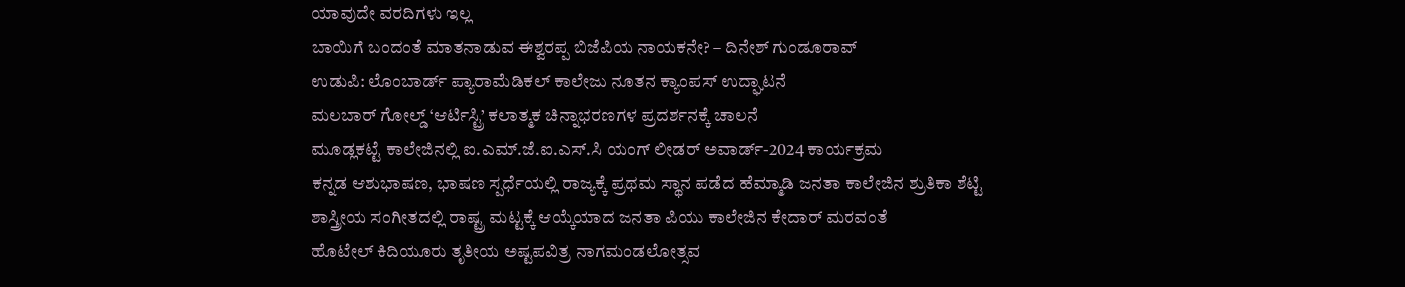ಯಾವುದೇ ವರದಿಗಳು ಇಲ್ಲ
ಬಾಯಿಗೆ ಬಂದಂತೆ ಮಾತನಾಡುವ ಈಶ್ವರಪ್ಪ ಬಿಜೆಪಿಯ ನಾಯಕನೇ? – ದಿನೇಶ್ ಗುಂಡೂರಾವ್
ಉಡುಪಿ: ಲೊಂಬಾರ್ಡ್ ಪ್ಯಾರಾಮೆಡಿಕಲ್ ಕಾಲೇಜು ನೂತನ ಕ್ಯಾಂಪಸ್ ಉದ್ಘಾಟನೆ
ಮಲಬಾರ್ ಗೋಲ್ಡ್ ‘ಆರ್ಟಿಸ್ಟ್ರಿ’ ಕಲಾತ್ಮಕ ಚಿನ್ನಾಭರಣಗಳ ಪ್ರದರ್ಶನಕ್ಕೆ ಚಾಲನೆ
ಮೂಡ್ಲಕಟ್ಟೆ ಕಾಲೇಜಿನಲ್ಲಿ ಐ.ಎಮ್.ಜೆ.ಐ.ಎಸ್.ಸಿ ಯಂಗ್ ಲೀಡರ್ ಅವಾರ್ಡ್-2024 ಕಾರ್ಯಕ್ರಮ
ಕನ್ನಡ ಆಶುಭಾಷಣ, ಭಾಷಣ ಸ್ಪರ್ಧೆಯಲ್ಲಿ ರಾಜ್ಯಕ್ಕೆ ಪ್ರಥಮ ಸ್ಥಾನ ಪಡೆದ ಹೆಮ್ಮಾಡಿ ಜನತಾ ಕಾಲೇಜಿನ ಶ್ರುತಿಕಾ ಶೆಟ್ಟಿ
ಶಾಸ್ತ್ರೀಯ ಸಂಗೀತದಲ್ಲಿ ರಾಷ್ಟ್ರ ಮಟ್ಟಕ್ಕೆ ಆಯ್ಕೆಯಾದ ಜನತಾ ಪಿಯು ಕಾಲೇಜಿನ ಕೇದಾರ್ ಮರವಂತೆ
ಹೊಟೇಲ್ ಕಿದಿಯೂರು ತೃತೀಯ ಅಷ್ಟಪವಿತ್ರ ನಾಗಮಂಡಲೋತ್ಸವ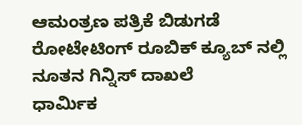ಆಮಂತ್ರಣ ಪತ್ರಿಕೆ ಬಿಡುಗಡೆ
ರೋಟೇಟಿಂಗ್ ರೂಬಿಕ್ ಕ್ಯೂಬ್ ನಲ್ಲಿ ನೂತನ ಗಿನ್ನಿಸ್ ದಾಖಲೆ
ಧಾರ್ಮಿಕ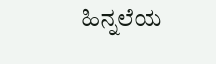ಹಿನ್ನಲೆಯ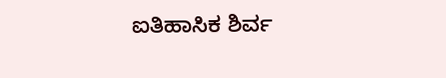ಐತಿಹಾಸಿಕ ಶಿರ್ವ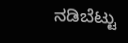ನಡಿಬೆಟ್ಟು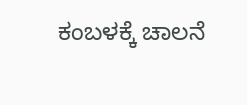ಕಂಬಳಕ್ಕೆ ಚಾಲನೆ